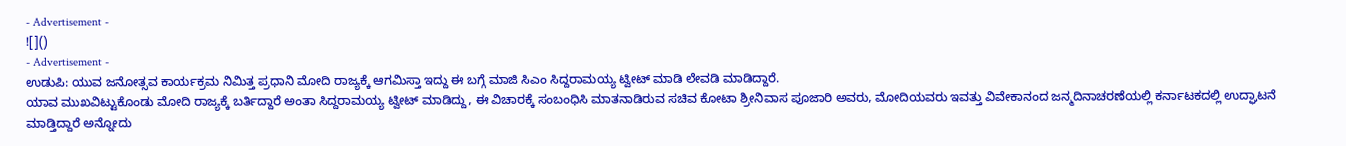- Advertisement -
![]()
- Advertisement -
ಉಡುಪಿ: ಯುವ ಜನೋತ್ಸವ ಕಾರ್ಯಕ್ರಮ ನಿಮಿತ್ತ ಪ್ರಧಾನಿ ಮೋದಿ ರಾಜ್ಯಕ್ಕೆ ಆಗಮಿಸ್ತಾ ಇದ್ದು ಈ ಬಗ್ಗೆ ಮಾಜಿ ಸಿಎಂ ಸಿದ್ದರಾಮಯ್ಯ ಟ್ವೀಟ್ ಮಾಡಿ ಲೇವಡಿ ಮಾಡಿದ್ದಾರೆ.
ಯಾವ ಮುಖವಿಟ್ಟುಕೊಂಡು ಮೋದಿ ರಾಜ್ಯಕ್ಕೆ ಬರ್ತಿದ್ದಾರೆ ಅಂತಾ ಸಿದ್ದರಾಮಯ್ಯ ಟ್ವೀಟ್ ಮಾಡಿದ್ದು, ಈ ವಿಚಾರಕ್ಕೆ ಸಂಬಂಧಿಸಿ ಮಾತನಾಡಿರುವ ಸಚಿವ ಕೋಟಾ ಶ್ರೀನಿವಾಸ ಪೂಜಾರಿ ಅವರು, ಮೋದಿಯವರು ಇವತ್ತು ವಿವೇಕಾನಂದ ಜನ್ಮದಿನಾಚರಣೆಯಲ್ಲಿ ಕರ್ನಾಟಕದಲ್ಲಿ ಉದ್ಘಾಟನೆ ಮಾಡ್ತಿದ್ದಾರೆ ಅನ್ನೋದು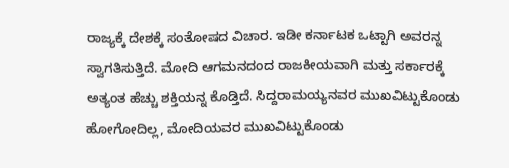ರಾಜ್ಯಕ್ಕೆ ದೇಶಕ್ಕೆ ಸಂತೋಷದ ವಿಚಾರ. ಇಡೀ ಕರ್ನಾಟಕ ಒಟ್ಟಾಗಿ ಅವರನ್ನ ಸ್ವಾಗತಿಸುತ್ತಿದೆ. ಮೋದಿ ಆಗಮನದಂದ ರಾಜಕೀಯವಾಗಿ ಮತ್ತು ಸರ್ಕಾರಕ್ಕೆ ಅತ್ಯಂತ ಹೆಚ್ಚು ಶಕ್ತಿಯನ್ನ ಕೊಡ್ತಿದೆ. ಸಿದ್ದರಾಮಯ್ಯನವರ ಮುಖವಿಟ್ಟುಕೊಂಡು ಹೋಗೋದಿಲ್ಲ, ಮೋದಿಯವರ ಮುಖವಿಟ್ಟುಕೊಂಡು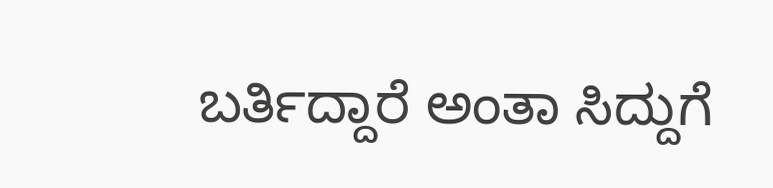ಬರ್ತಿದ್ದಾರೆ ಅಂತಾ ಸಿದ್ದುಗೆ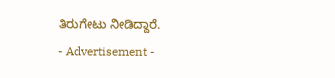ತಿರುಗೇಟು ನೀಡಿದ್ದಾರೆ.
- Advertisement -